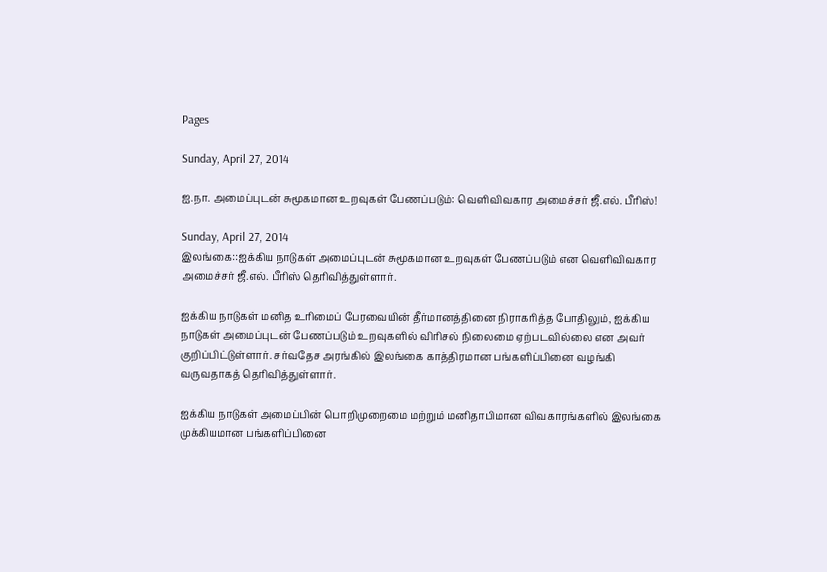Pages

Sunday, April 27, 2014

ஐ.நா. அமைப்புடன் சுமூகமான உறவுகள் பேணப்படும்: வெளிவிவகார அமைச்சர் ஜீ.எல். பீரிஸ்!

Sunday, April 27, 2014
இலங்கை::ஐக்கிய நாடுகள் அமைப்புடன் சுமூகமான உறவுகள் பேணப்படும் என வெளிவிவகார அமைச்சர் ஜீ.எல். பீரிஸ் தெரிவித்துள்ளார்.

ஐக்கிய நாடுகள் மனித உரிமைப் பேரவையின் தீர்மானத்தினை நிராகரித்த போதிலும், ஐக்கிய நாடுகள் அமைப்புடன் பேணப்படும் உறவுகளில் விரிசல் நிலைமை ஏற்படவில்லை என அவர் குறிப்பிட்டுள்ளார். சர்வதேச அரங்கில் இலங்கை காத்திரமான பங்களிப்பினை வழங்கி வருவதாகத் தெரிவித்துள்ளார்.

ஐக்கிய நாடுகள் அமைப்பின் பொறிமுறைமை மற்றும் மனிதாபிமான விவகாரங்களில் இலங்கை முக்கியமான பங்களிப்பினை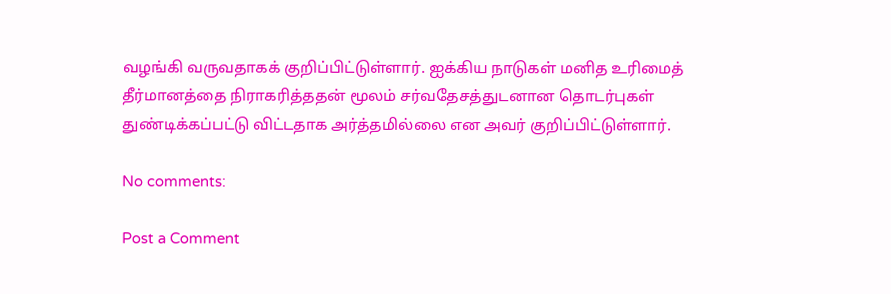வழங்கி வருவதாகக் குறிப்பிட்டுள்ளார். ஐக்கிய நாடுகள் மனித உரிமைத் தீர்மானத்தை நிராகரித்ததன் மூலம் சர்வதேசத்துடனான தொடர்புகள் துண்டிக்கப்பட்டு விட்டதாக அர்த்தமில்லை என அவர் குறிப்பிட்டுள்ளார்.

No comments:

Post a Comment